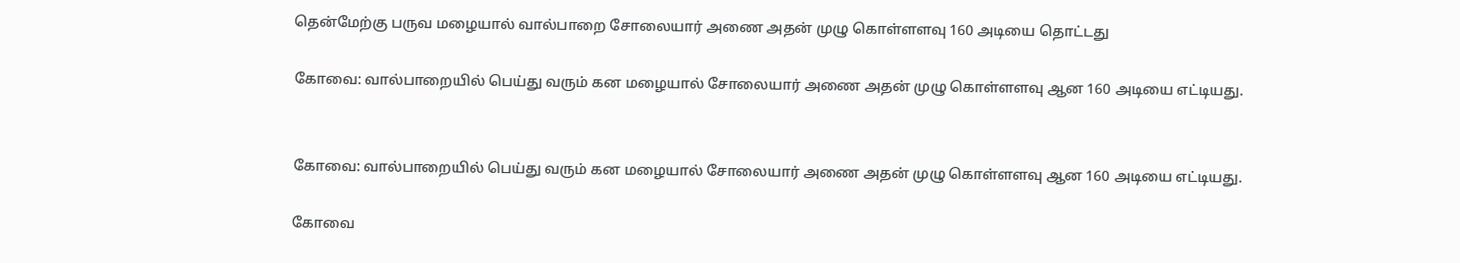தென்மேற்கு பருவ மழையால் வால்பாறை சோலையார் அணை அதன் முழு கொள்ளளவு 160 அடியை தொட்டது

கோவை: வால்பாறையில் பெய்து வரும் கன மழையால் சோலையார் அணை அதன் முழு கொள்ளளவு ஆன 160 அடியை எட்டியது.


கோவை: வால்பாறையில் பெய்து வரும் கன மழையால் சோலையார் அணை அதன் முழு கொள்ளளவு ஆன 160 அடியை எட்டியது.

கோவை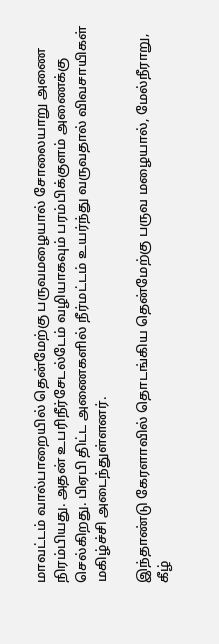மாவட்டம் வால்பாறையில் தென்மேற்கு பருவமழையால் சோலையாறு அணை நிரம்பியது. அதன் உபரிநீர்சேடல்டேம் வழியாகவும் பரம்பிக்குளம் அணைக்கு செல்கிறது. பிஏபி திட்ட அணைகளில் நீர்மட்டம் உயர்ந்து வருவதால் விவசாயிகள் மகிழ்ச்சி அடைந்துள்ளனர்.

இந்தாண்டு கேரளாவில் தொடங்கிய தென்மேற்கு பருவ மழையால், மேல்நீராறு, கீழ்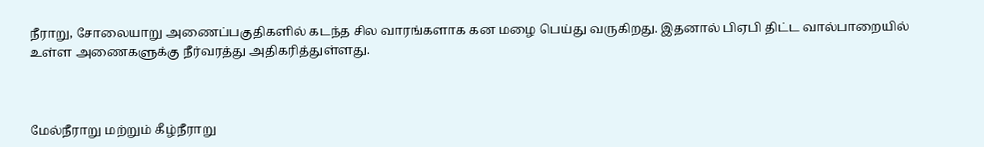நீராறு, சோலையாறு அணைப்பகுதிகளில் கடந்த சில வாரங்களாக கன மழை பெய்து வருகிறது. இதனால் பிஏபி திட்ட வால்பாறையில் உள்ள அணைகளுக்கு நீர்வரத்து அதிகரித்துள்ளது.



மேல்நீராறு மற்றும் கீழ்நீராறு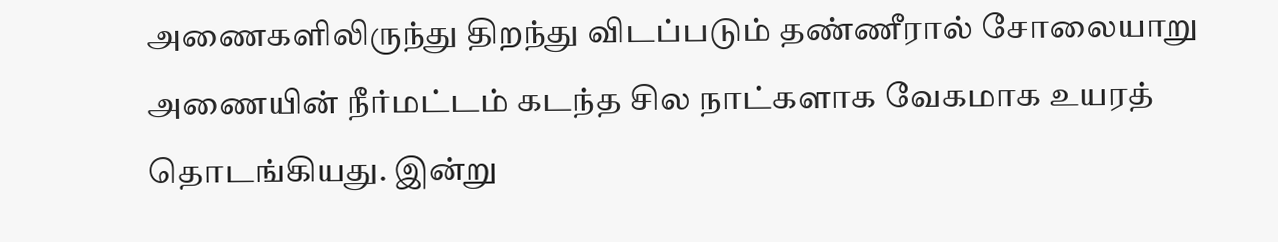அணைகளிலிருந்து திறந்து விடப்படும் தண்ணீரால் சோலையாறு அணையின் நீர்மட்டம் கடந்த சில நாட்களாக வேகமாக உயரத் தொடங்கியது. இன்று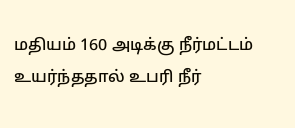மதியம் 160 அடிக்கு நீர்மட்டம் உயர்ந்ததால் உபரி நீர்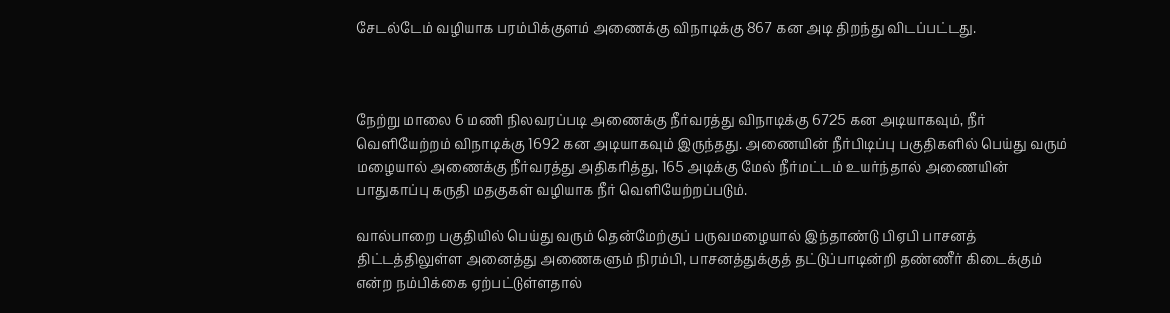சேடல்டேம் வழியாக பரம்பிக்குளம் அணைக்கு விநாடிக்கு 867 கன அடி திறந்து விடப்பட்டது.



நேற்று மாலை 6 மணி நிலவரப்படி அணைக்கு நீர்வரத்து விநாடிக்கு 6725 கன அடியாகவும், நீர் வெளியேற்றம் விநாடிக்கு 1692 கன அடியாகவும் இருந்தது. அணையின் நீர்பிடிப்பு பகுதிகளில் பெய்து வரும் மழையால் அணைக்கு நீர்வரத்து அதிகரித்து, 165 அடிக்கு மேல் நீர்மட்டம் உயர்ந்தால் அணையின் பாதுகாப்பு கருதி மதகுகள் வழியாக நீர் வெளியேற்றப்படும்.

வால்பாறை பகுதியில் பெய்து வரும் தென்மேற்குப் பருவமழையால் இந்தாண்டு பிஏபி பாசனத் திட்டத்திலுள்ள அனைத்து அணைகளும் நிரம்பி, பாசனத்துக்குத் தட்டுப்பாடின்றி தண்ணீர் கிடைக்கும் என்ற நம்பிக்கை ஏற்பட்டுள்ளதால்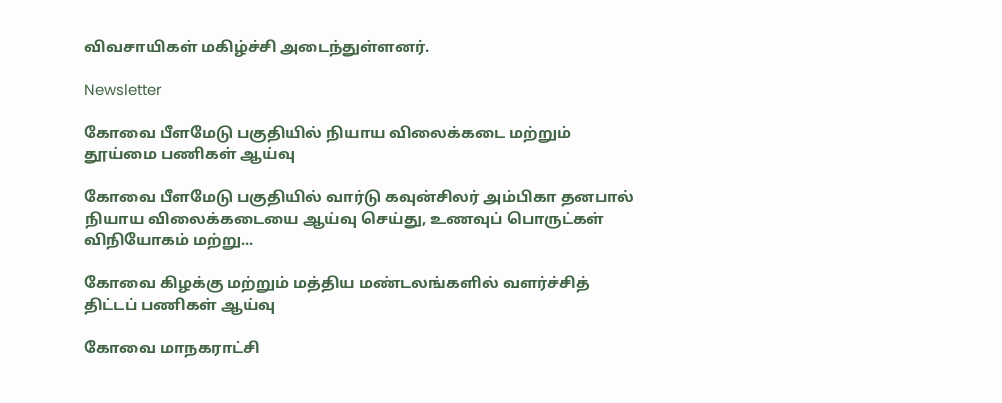விவசாயிகள் மகிழ்ச்சி அடைந்துள்ளனர்.

Newsletter

கோவை பீளமேடு பகுதியில் நியாய விலைக்கடை மற்றும் தூய்மை பணிகள் ஆய்வு

கோவை பீளமேடு பகுதியில் வார்டு கவுன்சிலர் அம்பிகா தனபால் நியாய விலைக்கடையை ஆய்வு செய்து, உணவுப் பொருட்கள் விநியோகம் மற்று...

கோவை கிழக்கு மற்றும் மத்திய மண்டலங்களில் வளர்ச்சித் திட்டப் பணிகள் ஆய்வு

கோவை மாநகராட்சி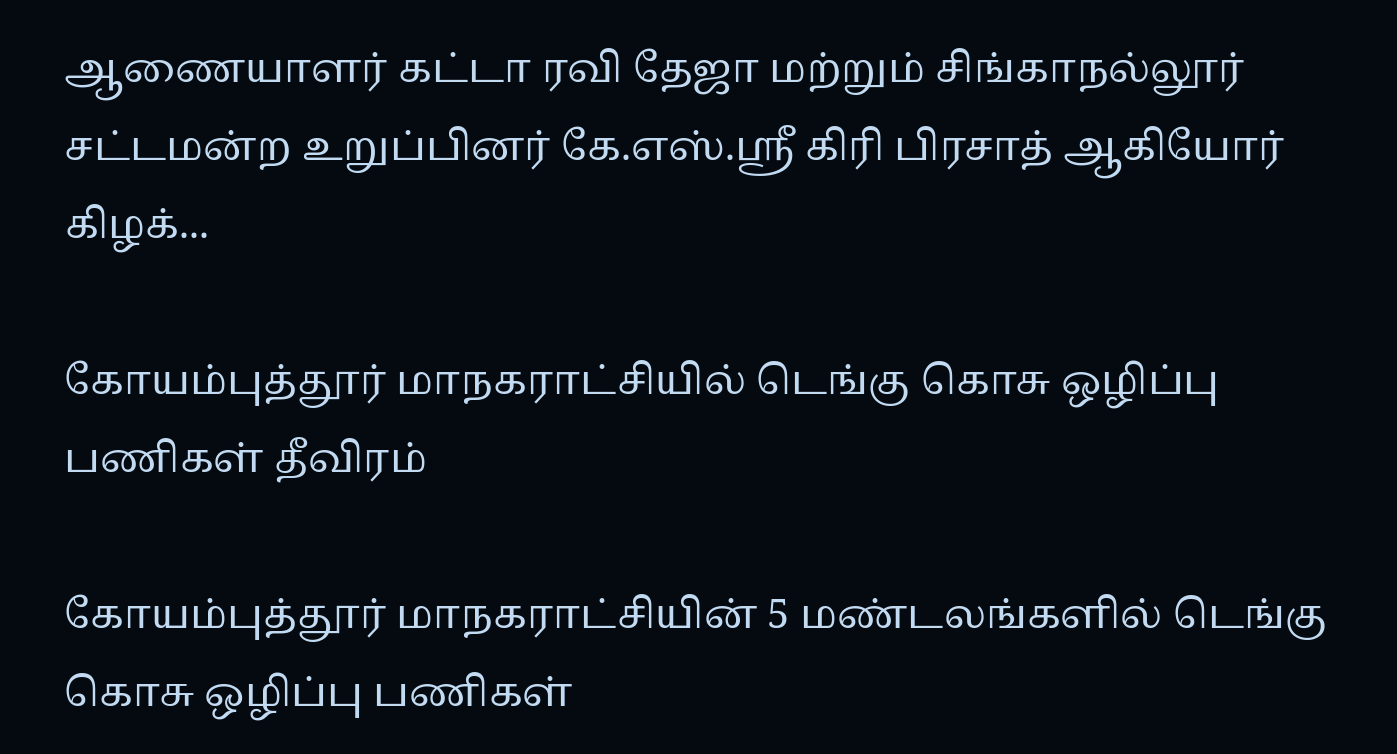ஆணையாளர் கட்டா ரவி தேஜா மற்றும் சிங்காநல்லூர் சட்டமன்ற உறுப்பினர் கே.எஸ்.ஸ்ரீ கிரி பிரசாத் ஆகியோர் கிழக்...

கோயம்புத்தூர் மாநகராட்சியில் டெங்கு கொசு ஒழிப்பு பணிகள் தீவிரம்

கோயம்புத்தூர் மாநகராட்சியின் 5 மண்டலங்களில் டெங்கு கொசு ஒழிப்பு பணிகள்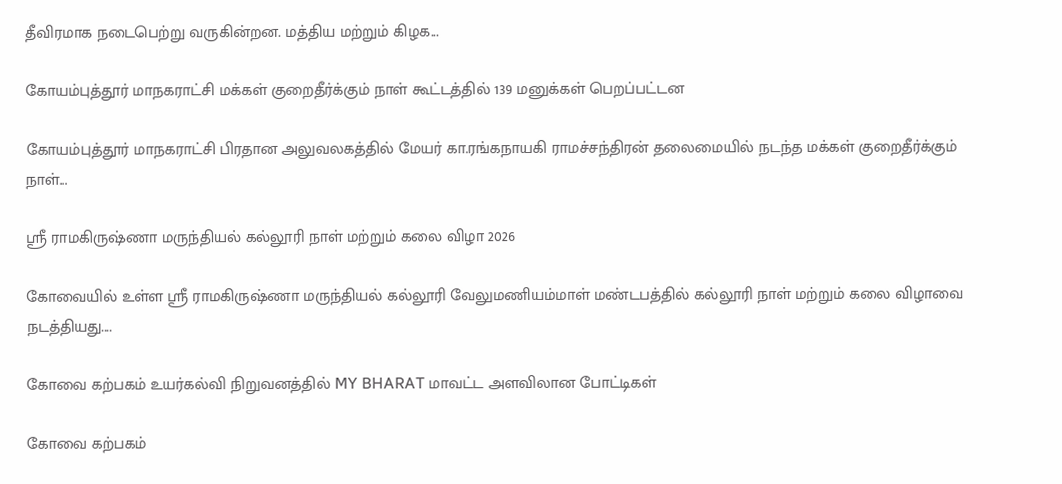தீவிரமாக நடைபெற்று வருகின்றன. மத்திய மற்றும் கிழக...

கோயம்புத்தூர் மாநகராட்சி மக்கள் குறைதீர்க்கும் நாள் கூட்டத்தில் 139 மனுக்கள் பெறப்பட்டன

கோயம்புத்தூர் மாநகராட்சி பிரதான அலுவலகத்தில் மேயர் கா.ரங்கநாயகி ராமச்சந்திரன் தலைமையில் நடந்த மக்கள் குறைதீர்க்கும் நாள்...

ஸ்ரீ ராமகிருஷ்ணா மருந்தியல் கல்லூரி நாள் மற்றும் கலை விழா 2026

கோவையில் உள்ள ஸ்ரீ ராமகிருஷ்ணா மருந்தியல் கல்லூரி வேலுமணியம்மாள் மண்டபத்தில் கல்லூரி நாள் மற்றும் கலை விழாவை நடத்தியது....

கோவை கற்பகம் உயர்கல்வி நிறுவனத்தில் MY BHARAT மாவட்ட அளவிலான போட்டிகள்

கோவை கற்பகம்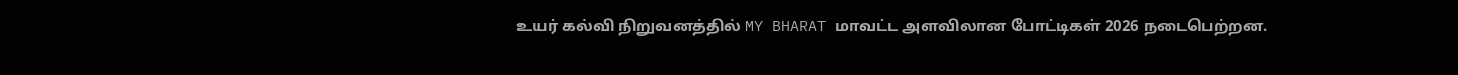உயர் கல்வி நிறுவனத்தில் MY BHARAT மாவட்ட அளவிலான போட்டிகள் 2026 நடைபெற்றன.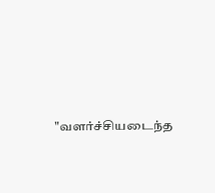"வளர்ச்சியடைந்த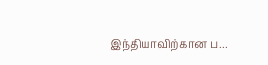இந்தியாவிற்கான ப...